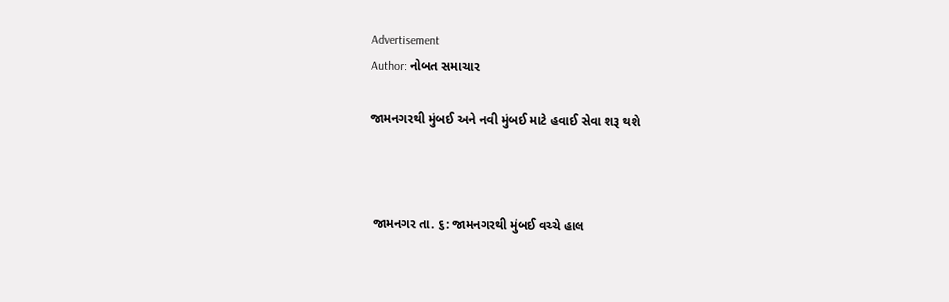Advertisement
Author: નોબત સમાચાર

જામનગરથી મુંબઈ અને નવી મુંબઈ માટે હવાઈ સેવા શરૂ થશે



 જામનગર તા. ૬: જામનગરથી મુંબઈ વચ્ચે હાલ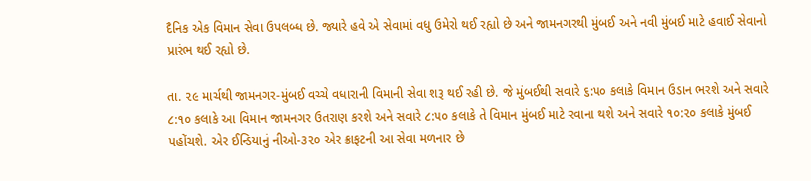દૈનિક એક વિમાન સેવા ઉપલબ્ધ છે. જ્યારે હવે એ સેવામાં વધુ ઉમેરો થઈ રહ્યો છે અને જામનગરથી મુંબઈ અને નવી મુંબઈ માટે હવાઈ સેવાનો પ્રારંભ થઈ રહ્યો છે.

તા. ૨૯ માર્ચથી જામનગર-મુંબઈ વચ્ચે વધારાની વિમાની સેવા શરૂ થઈ રહી છે. જે મુંબઈથી સવારે ૬:૫૦ કલાકે વિમાન ઉડાન ભરશે અને સવારે ૮:૧૦ કલાકે આ વિમાન જામનગર ઉતરાણ કરશે અને સવારે ૮:૫૦ કલાકે તે વિમાન મુંબઈ માટે રવાના થશે અને સવારે ૧૦:૨૦ કલાકે મુંબઈ પહોંચશે. એર ઈન્ડિયાનું નીઓ-૩૨૦ એર ક્રાફટની આ સેવા મળનાર છે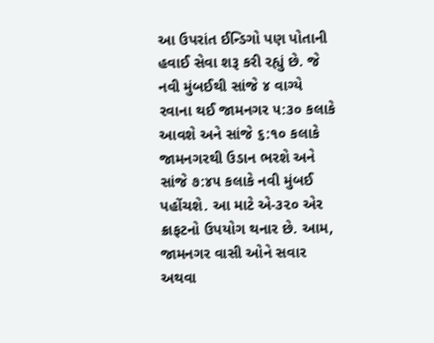આ ઉપરાંત ઈન્ડિગો પણ પોતાની હવાઈ સેવા શરૂ કરી રહ્યું છે. જે નવી મુંબઈથી સાંજે ૪ વાગ્યે રવાના થઈ જામનગર ૫:૩૦ કલાકે આવશે અને સાંજે ૬:૧૦ કલાકે જામનગરથી ઉડાન ભરશે અને સાંજે ૭:૪૫ કલાકે નવી મુંબઈ પહોંચશે. આ માટે એ-૩૨૦ એર ક્રાફટનો ઉપયોગ થનાર છે. આમ, જામનગર વાસી ઓને સવાર અથવા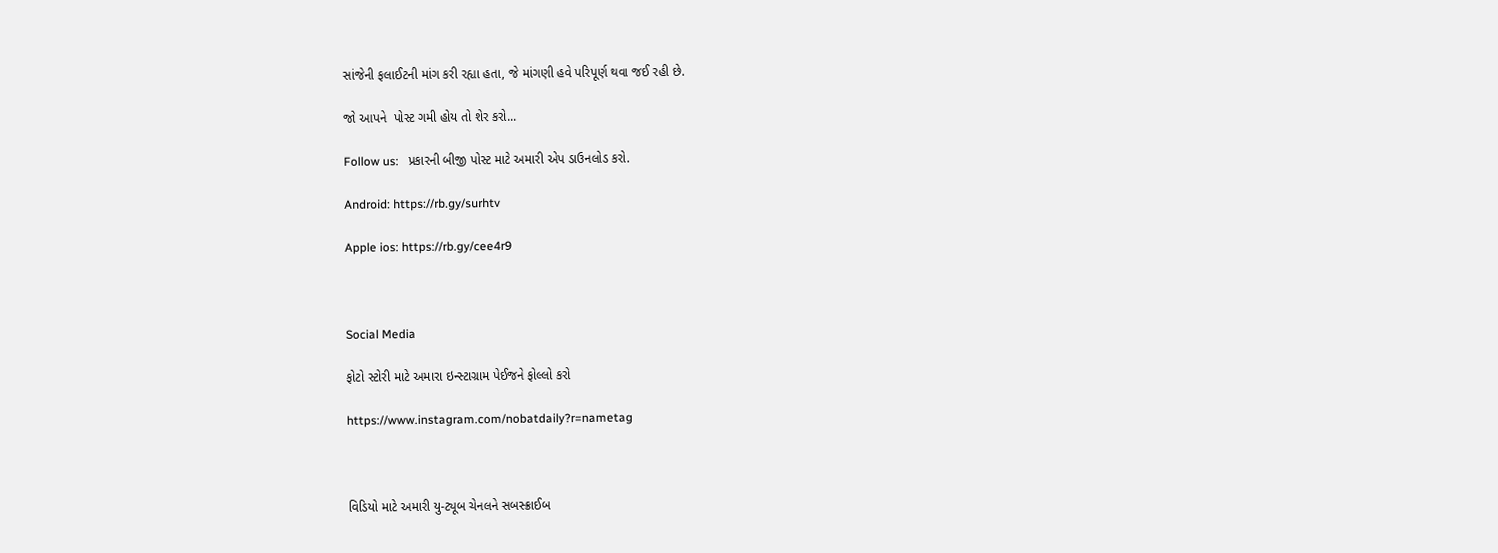સાંજેની ફલાઈટની માંગ કરી રહ્યા હતા, જે માંગણી હવે પરિપૂર્ણ થવા જઈ રહી છે.

જો આપને  પોસ્ટ ગમી હોય તો શેર કરો...

Follow us:   પ્રકારની બીજી પોસ્ટ માટે અમારી એપ ડાઉનલોડ કરો.

Android: https://rb.gy/surhtv

Apple ios: https://rb.gy/cee4r9



Social Media

ફોટો સ્ટોરી માટે અમારા ઇન્સ્ટાગ્રામ પેઈજને ફોલ્લો કરો

https://www.instagram.com/nobatdaily?r=nametag



વિડિયો માટે અમારી યુ-ટ્યૂબ ચેનલને સબસ્ક્રાઈબ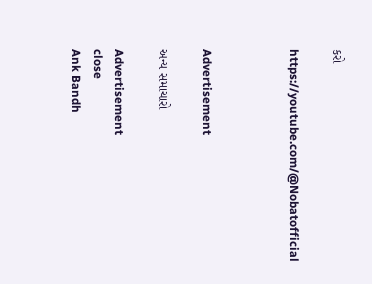કરો

https://youtube.com/@Nobatofficial



Advertisement

અન્ય સમાચારો

Advertisement
close
Ank Bandh